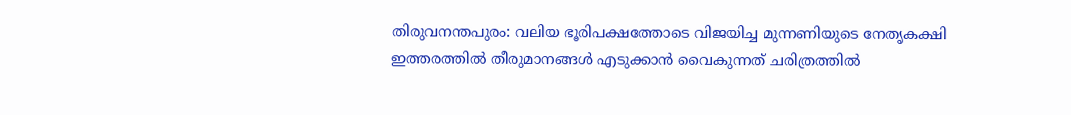തിരുവനന്തപുരം: വലിയ ഭൂരിപക്ഷത്തോടെ വിജയിച്ച മുന്നണിയുടെ നേതൃകക്ഷി ഇത്തരത്തിൽ തീരുമാനങ്ങൾ എടുക്കാൻ വൈകുന്നത് ചരിത്രത്തിൽ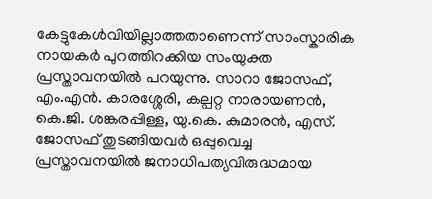കേട്ടുകേൾവിയില്ലാത്തതാണെന്ന് സാംസ്കാരിക നായകർ പുറത്തിറക്കിയ സംയുക്ത പ്രസ്താവനയിൽ പറയുന്നു. സാറാ ജോസഫ്, എം.എൻ. കാരശ്ശേരി, കല്പറ്റ നാരായണൻ, കെ.ജി. ശങ്കരപ്പിള്ള, യു.കെ. കുമാരൻ, എസ്. ജോസഫ് തുടങ്ങിയവർ ഒപ്പുവെച്ച പ്രസ്താവനയിൽ ജനാധിപത്യവിരുദ്ധമായ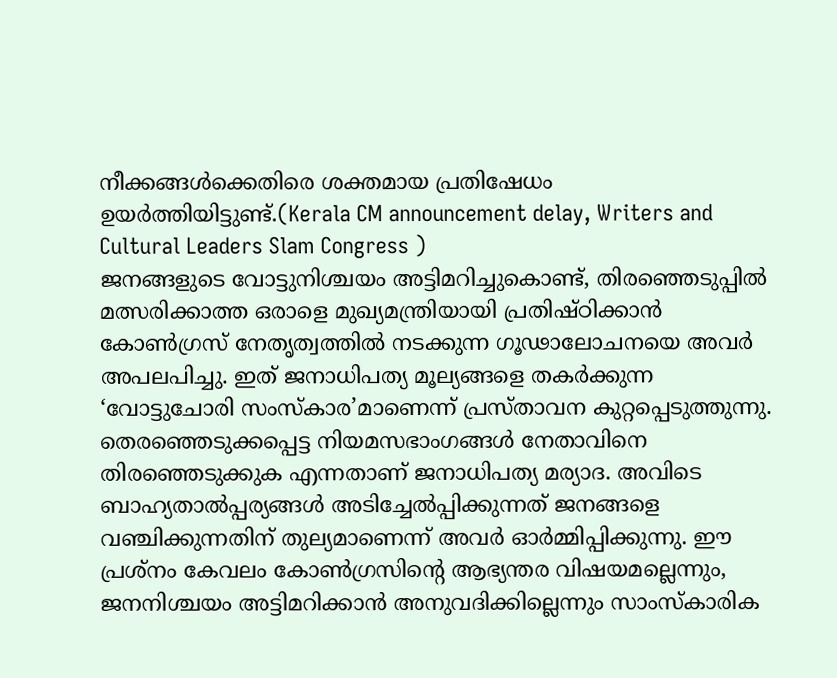നീക്കങ്ങൾക്കെതിരെ ശക്തമായ പ്രതിഷേധം ഉയർത്തിയിട്ടുണ്ട്.(Kerala CM announcement delay, Writers and Cultural Leaders Slam Congress )
ജനങ്ങളുടെ വോട്ടുനിശ്ചയം അട്ടിമറിച്ചുകൊണ്ട്, തിരഞ്ഞെടുപ്പിൽ മത്സരിക്കാത്ത ഒരാളെ മുഖ്യമന്ത്രിയായി പ്രതിഷ്ഠിക്കാൻ കോൺഗ്രസ് നേതൃത്വത്തിൽ നടക്കുന്ന ഗൂഢാലോചനയെ അവർ അപലപിച്ചു. ഇത് ജനാധിപത്യ മൂല്യങ്ങളെ തകർക്കുന്ന ‘വോട്ടുചോരി സംസ്കാര’മാണെന്ന് പ്രസ്താവന കുറ്റപ്പെടുത്തുന്നു.
തെരഞ്ഞെടുക്കപ്പെട്ട നിയമസഭാംഗങ്ങൾ നേതാവിനെ തിരഞ്ഞെടുക്കുക എന്നതാണ് ജനാധിപത്യ മര്യാദ. അവിടെ ബാഹ്യതാൽപ്പര്യങ്ങൾ അടിച്ചേൽപ്പിക്കുന്നത് ജനങ്ങളെ വഞ്ചിക്കുന്നതിന് തുല്യമാണെന്ന് അവർ ഓർമ്മിപ്പിക്കുന്നു. ഈ പ്രശ്നം കേവലം കോൺഗ്രസിന്റെ ആഭ്യന്തര വിഷയമല്ലെന്നും, ജനനിശ്ചയം അട്ടിമറിക്കാൻ അനുവദിക്കില്ലെന്നും സാംസ്കാരിക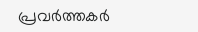പ്രവർത്തകർ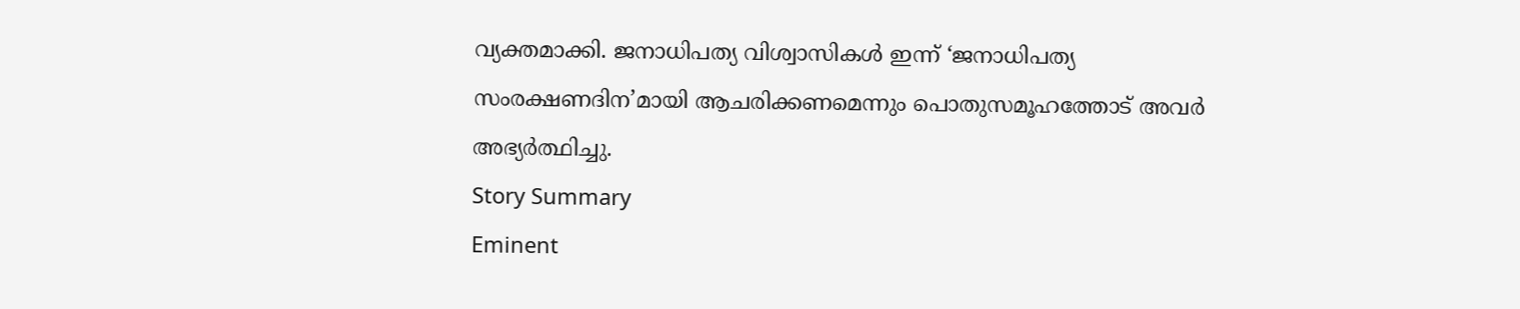വ്യക്തമാക്കി. ജനാധിപത്യ വിശ്വാസികൾ ഇന്ന് ‘ജനാധിപത്യ സംരക്ഷണദിന’മായി ആചരിക്കണമെന്നും പൊതുസമൂഹത്തോട് അവർ അഭ്യർത്ഥിച്ചു.
Story Summary
Eminent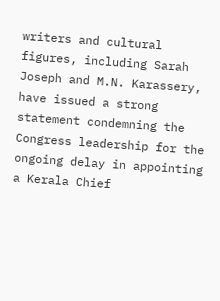writers and cultural figures, including Sarah Joseph and M.N. Karassery, have issued a strong statement condemning the Congress leadership for the ongoing delay in appointing a Kerala Chief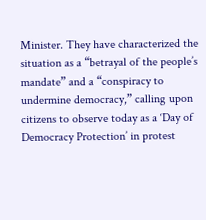Minister. They have characterized the situation as a “betrayal of the people’s mandate” and a “conspiracy to undermine democracy,” calling upon citizens to observe today as a ‘Day of Democracy Protection’ in protest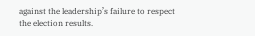against the leadership’s failure to respect the election results.